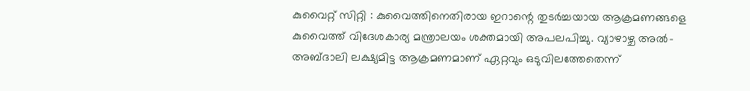കുവൈറ്റ് സിറ്റി : കുവൈത്തിനെതിരായ ഇറാന്റെ തുടർച്ചയായ ആക്രമണങ്ങളെ കുവൈത്ത് വിദേശകാര്യ മന്ത്രാലയം ശക്തമായി അപലപിച്ചു. വ്യാഴാഴ്ച അൽ-അബ്ദാലി ലക്ഷ്യമിട്ട ആക്രമണമാണ് ഏറ്റവും ഒടുവിലത്തേതെന്ന്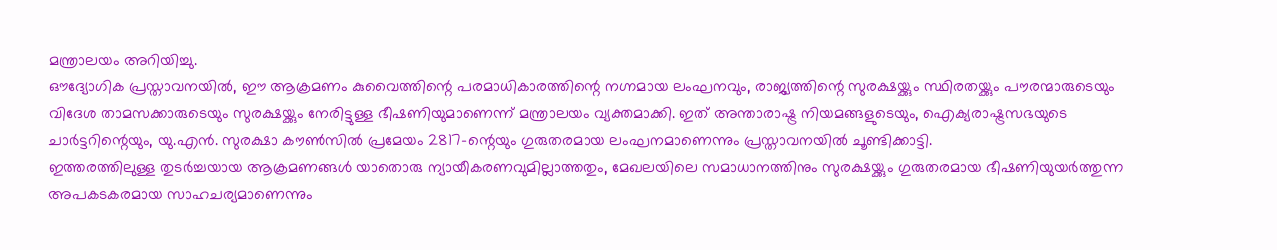മന്ത്രാലയം അറിയിച്ചു.
ഔദ്യോഗിക പ്രസ്താവനയിൽ, ഈ ആക്രമണം കുവൈത്തിന്റെ പരമാധികാരത്തിന്റെ നഗ്നമായ ലംഘനവും, രാജ്യത്തിന്റെ സുരക്ഷയ്ക്കും സ്ഥിരതയ്ക്കും പൗരന്മാരുടെയും വിദേശ താമസക്കാരുടെയും സുരക്ഷയ്ക്കും നേരിട്ടുള്ള ഭീഷണിയുമാണെന്ന് മന്ത്രാലയം വ്യക്തമാക്കി. ഇത് അന്താരാഷ്ട്ര നിയമങ്ങളുടെയും, ഐക്യരാഷ്ട്രസഭയുടെ ചാർട്ടറിന്റെയും, യു.എൻ. സുരക്ഷാ കൗൺസിൽ പ്രമേയം 2817-ന്റെയും ഗുരുതരമായ ലംഘനമാണെന്നും പ്രസ്താവനയിൽ ചൂണ്ടിക്കാട്ടി.
ഇത്തരത്തിലുള്ള തുടർച്ചയായ ആക്രമണങ്ങൾ യാതൊരു ന്യായീകരണവുമില്ലാത്തതും, മേഖലയിലെ സമാധാനത്തിനും സുരക്ഷയ്ക്കും ഗുരുതരമായ ഭീഷണിയുയർത്തുന്ന അപകടകരമായ സാഹചര്യമാണെന്നും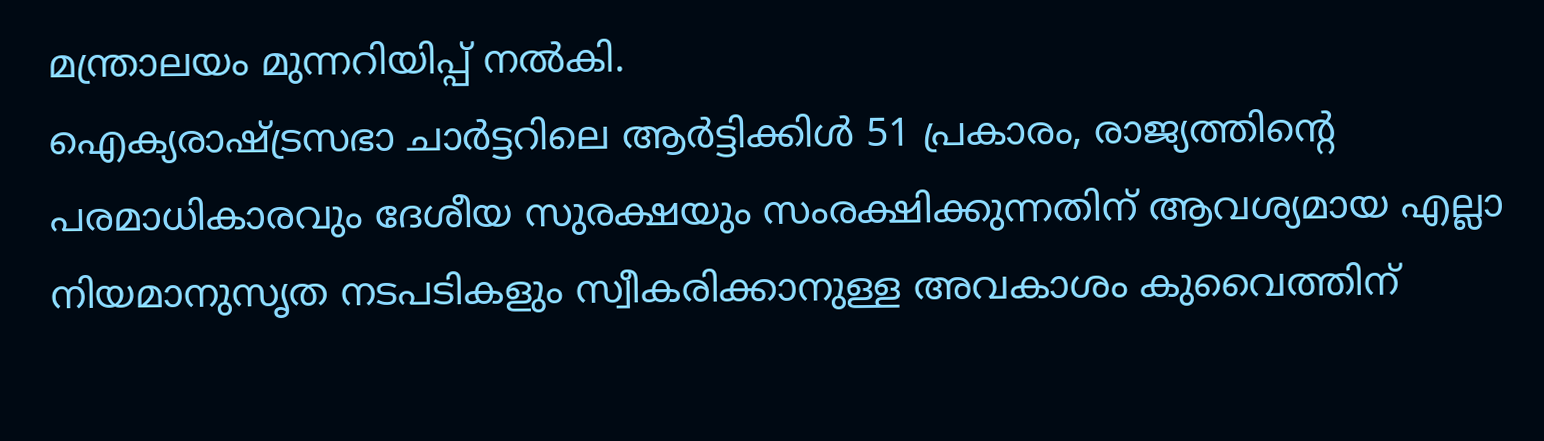മന്ത്രാലയം മുന്നറിയിപ്പ് നൽകി.
ഐക്യരാഷ്ട്രസഭാ ചാർട്ടറിലെ ആർട്ടിക്കിൾ 51 പ്രകാരം, രാജ്യത്തിന്റെ പരമാധികാരവും ദേശീയ സുരക്ഷയും സംരക്ഷിക്കുന്നതിന് ആവശ്യമായ എല്ലാ നിയമാനുസൃത നടപടികളും സ്വീകരിക്കാനുള്ള അവകാശം കുവൈത്തിന്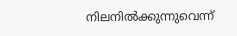നിലനിൽക്കുന്നുവെന്ന്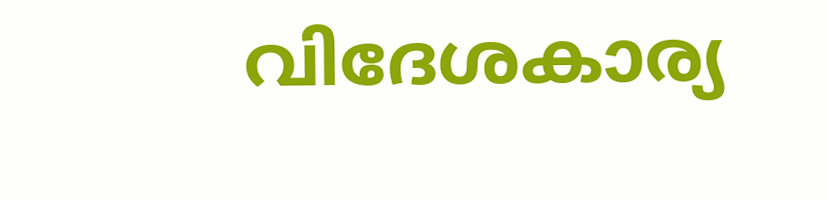വിദേശകാര്യ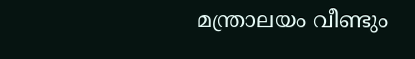മന്ത്രാലയം വീണ്ടും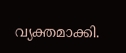വ്യക്തമാക്കി.